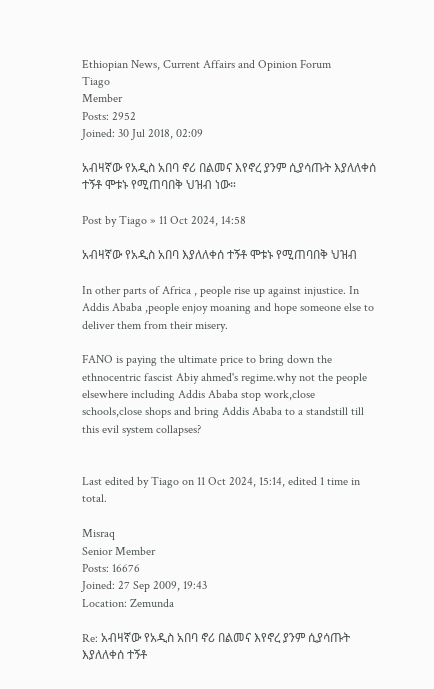Ethiopian News, Current Affairs and Opinion Forum
Tiago
Member
Posts: 2952
Joined: 30 Jul 2018, 02:09

አብዛኛው የአዲስ አበባ ኖሪ በልመና እየኖረ ያንም ሲያሳጡት እያለለቀሰ ተኝቶ ሞቱኑ የሚጠባበቅ ህዝብ ነው።

Post by Tiago » 11 Oct 2024, 14:58

አብዛኛው የአዲስ አበባ እያለለቀሰ ተኝቶ ሞቱኑ የሚጠባበቅ ህዝብ

In other parts of Africa , people rise up against injustice. In Addis Ababa ,people enjoy moaning and hope someone else to deliver them from their misery.

FANO is paying the ultimate price to bring down the ethnocentric fascist Abiy ahmed's regime.why not the people elsewhere including Addis Ababa stop work,close schools,close shops and bring Addis Ababa to a standstill till this evil system collapses?


Last edited by Tiago on 11 Oct 2024, 15:14, edited 1 time in total.

Misraq
Senior Member
Posts: 16676
Joined: 27 Sep 2009, 19:43
Location: Zemunda

Re: አብዛኛው የአዲስ አበባ ኖሪ በልመና እየኖረ ያንም ሲያሳጡት እያለለቀሰ ተኝቶ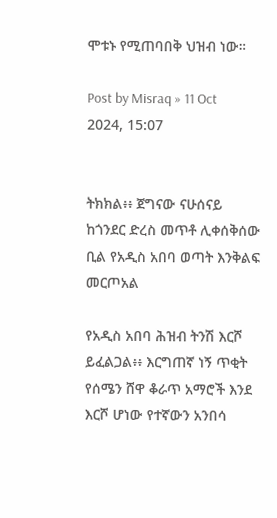ሞቱኑ የሚጠባበቅ ህዝብ ነው።

Post by Misraq » 11 Oct 2024, 15:07


ትክክል፥፥ ጀግናው ናሁሰናይ ከጎንደር ድረስ መጥቶ ሊቀሰቅሰው ቢል የአዲስ አበባ ወጣት እንቅልፍ መርጦአል

የአዲስ አበባ ሕዝብ ትንሽ እርሾ ይፈልጋል፥፥ እርግጠኛ ነኝ ጥቂት የሰሜን ሸዋ ቆራጥ አማሮች እንደ እርሾ ሆነው የተኛውን አንበሳ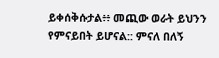ይቀሰቅሱታል፥፥ መጪው ወራት ይህንን የምናይበት ይሆናል:: ምናለ በለኝ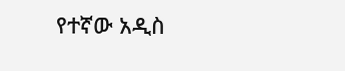የተኛው አዲስ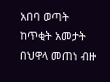አበባ ወጣት ከጥቂት አመታት በህዋላ መጠነ ብዙ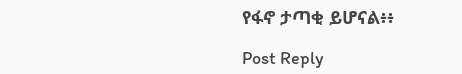የፋኖ ታጣቂ ይሆናል፥፥

Post Reply